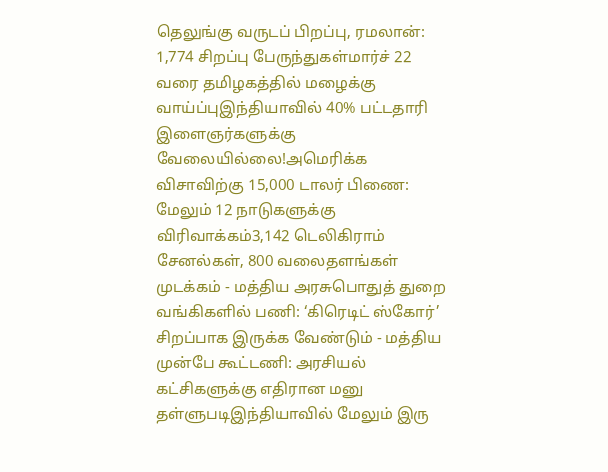தெலுங்கு வருடப் பிறப்பு, ரமலான்: 1,774 சிறப்பு பேருந்துகள்மார்ச் 22 வரை தமிழகத்தில் மழைக்கு வாய்ப்புஇந்தியாவில் 40% பட்டதாரி இளைஞர்களுக்கு வேலையில்லை!அமெரிக்க விசாவிற்கு 15,000 டாலர் பிணை: மேலும் 12 நாடுகளுக்கு விரிவாக்கம்3,142 டெலிகிராம் சேனல்கள், 800 வலைதளங்கள் முடக்கம் - மத்திய அரசுபொதுத் துறை வங்கிகளில் பணி: ‘கிரெடிட் ஸ்கோர்’ சிறப்பாக இருக்க வேண்டும் - மத்திய முன்பே கூட்டணி: அரசியல் கட்சிகளுக்கு எதிரான மனு தள்ளுபடிஇந்தியாவில் மேலும் இரு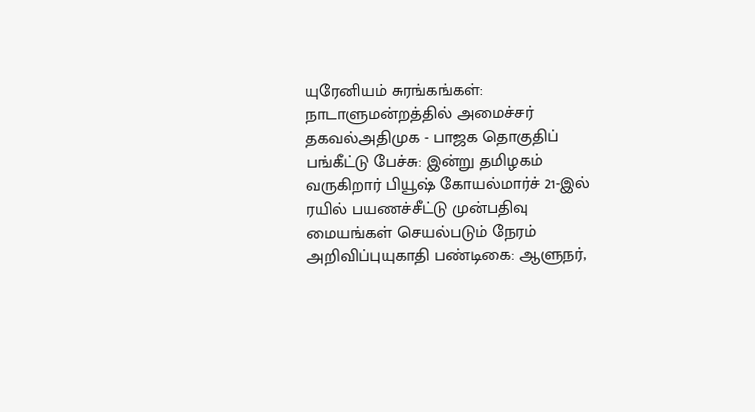யுரேனியம் சுரங்கங்கள்: நாடாளுமன்றத்தில் அமைச்சர் தகவல்அதிமுக - பாஜக தொகுதிப் பங்கீட்டு பேச்சு: இன்று தமிழகம் வருகிறார் பியூஷ் கோயல்மார்ச் 21-இல் ரயில் பயணச்சீட்டு முன்பதிவு மையங்கள் செயல்படும் நேரம் அறிவிப்புயுகாதி பண்டிகை: ஆளுநர்,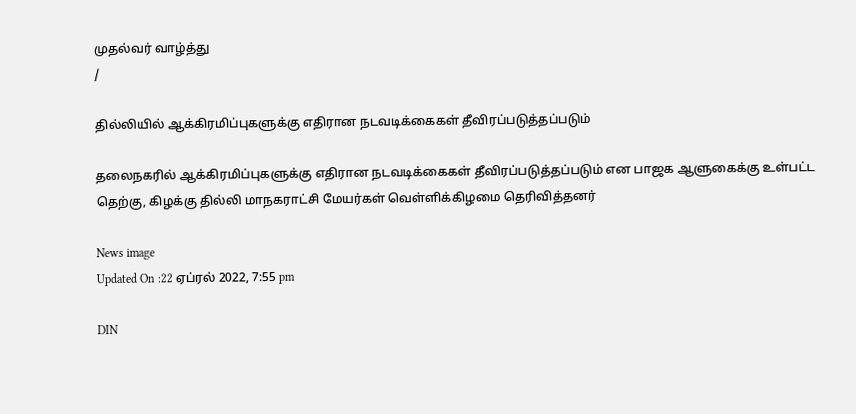முதல்வர் வாழ்த்து
/

தில்லியில் ஆக்கிரமிப்புகளுக்கு எதிரான நடவடிக்கைகள் தீவிரப்படுத்தப்படும்

தலைநகரில் ஆக்கிரமிப்புகளுக்கு எதிரான நடவடிக்கைகள் தீவிரப்படுத்தப்படும் என பாஜக ஆளுகைக்கு உள்பட்ட தெற்கு, கிழக்கு தில்லி மாநகராட்சி மேயர்கள் வெள்ளிக்கிழமை தெரிவித்தனர்

News image
Updated On :22 ஏப்ரல் 2022, 7:55 pm

DIN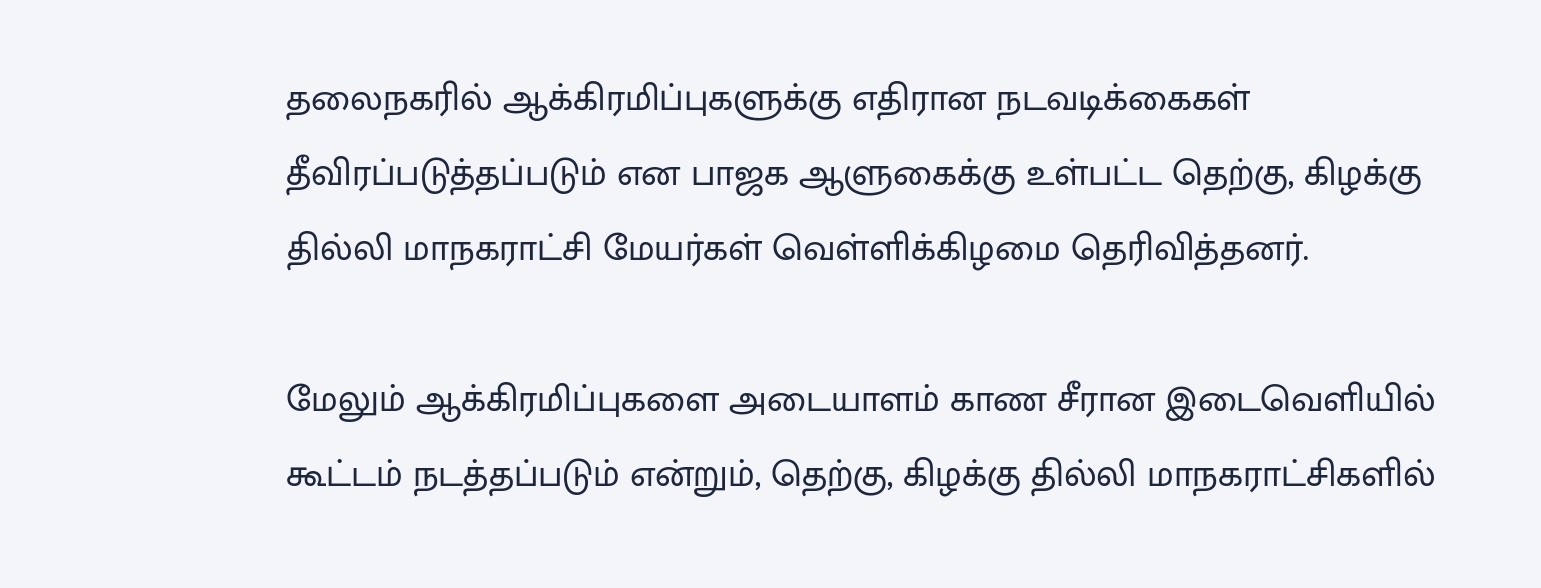தலைநகரில் ஆக்கிரமிப்புகளுக்கு எதிரான நடவடிக்கைகள் தீவிரப்படுத்தப்படும் என பாஜக ஆளுகைக்கு உள்பட்ட தெற்கு, கிழக்கு தில்லி மாநகராட்சி மேயர்கள் வெள்ளிக்கிழமை தெரிவித்தனர்.

மேலும் ஆக்கிரமிப்புகளை அடையாளம் காண சீரான இடைவெளியில் கூட்டம் நடத்தப்படும் என்றும், தெற்கு, கிழக்கு தில்லி மாநகராட்சிகளில்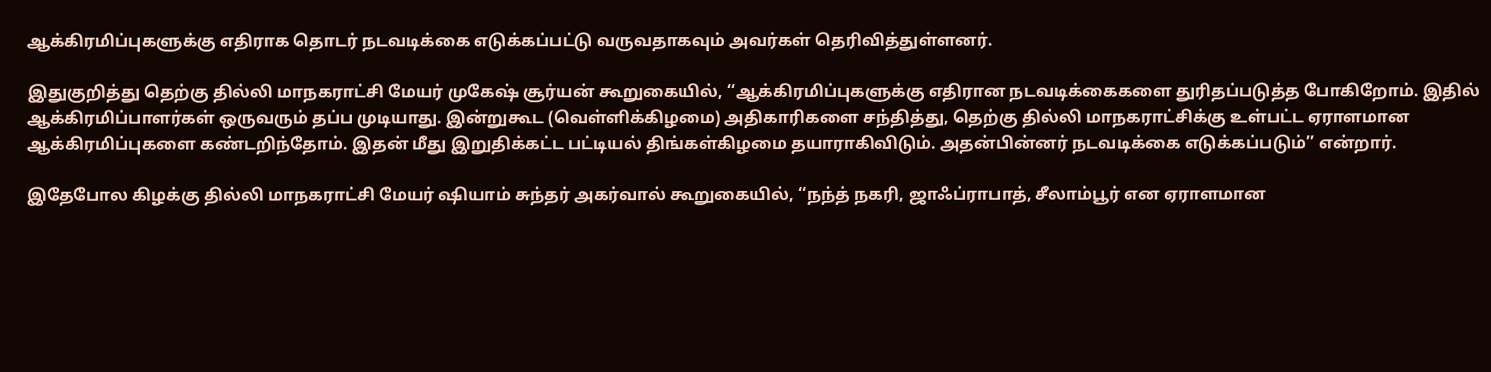ஆக்கிரமிப்புகளுக்கு எதிராக தொடர் நடவடிக்கை எடுக்கப்பட்டு வருவதாகவும் அவர்கள் தெரிவித்துள்ளனர்.

இதுகுறித்து தெற்கு தில்லி மாநகராட்சி மேயர் முகேஷ் சூர்யன் கூறுகையில், ‘‘ஆக்கிரமிப்புகளுக்கு எதிரான நடவடிக்கைகளை துரிதப்படுத்த போகிறோம். இதில் ஆக்கிரமிப்பாளர்கள் ஒருவரும் தப்ப முடியாது. இன்றுகூட (வெள்ளிக்கிழமை) அதிகாரிகளை சந்தித்து, தெற்கு தில்லி மாநகராட்சிக்கு உள்பட்ட ஏராளமான ஆக்கிரமிப்புகளை கண்டறிந்தோம். இதன் மீது இறுதிக்கட்ட பட்டியல் திங்கள்கிழமை தயாராகிவிடும். அதன்பின்னர் நடவடிக்கை எடுக்கப்படும்’’ என்றார்.

இதேபோல கிழக்கு தில்லி மாநகராட்சி மேயர் ஷியாம் சுந்தர் அகர்வால் கூறுகையில், ‘‘நந்த் நகரி, ஜாஃப்ராபாத், சீலாம்பூர் என ஏராளமான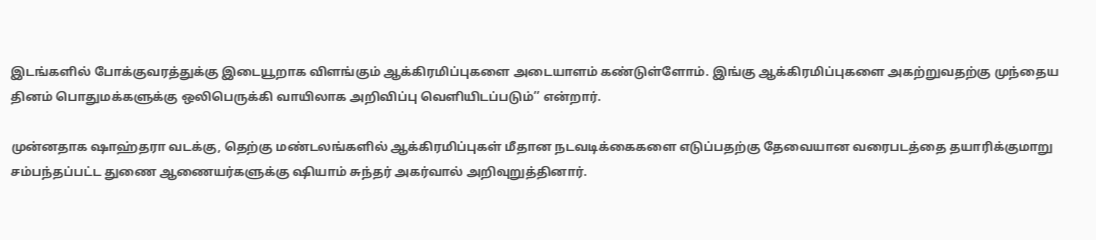இடங்களில் போக்குவரத்துக்கு இடையூறாக விளங்கும் ஆக்கிரமிப்புகளை அடையாளம் கண்டுள்ளோம். இங்கு ஆக்கிரமிப்புகளை அகற்றுவதற்கு முந்தைய தினம் பொதுமக்களுக்கு ஒலிபெருக்கி வாயிலாக அறிவிப்பு வெளியிடப்படும்’’ என்றார்.

முன்னதாக ஷாஹ்தரா வடக்கு, தெற்கு மண்டலங்களில் ஆக்கிரமிப்புகள் மீதான நடவடிக்கைகளை எடுப்பதற்கு தேவையான வரைபடத்தை தயாரிக்குமாறு சம்பந்தப்பட்ட துணை ஆணையர்களுக்கு ஷியாம் சுந்தர் அகர்வால் அறிவுறுத்தினார்.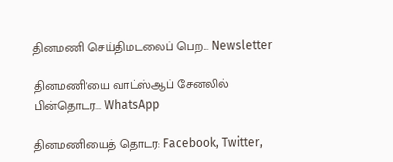தினமணி செய்திமடலைப் பெற... Newsletter

தினமணி'யை வாட்ஸ்ஆப் சேனலில் பின்தொடர... WhatsApp

தினமணியைத் தொடர: Facebook, Twitter,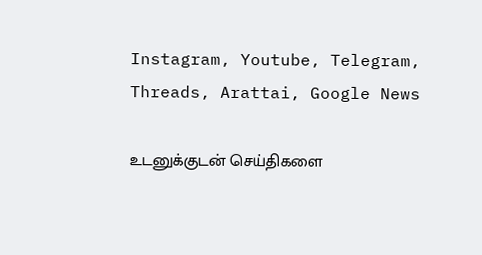Instagram, Youtube, Telegram, Threads, Arattai, Google News

உடனுக்குடன் செய்திகளை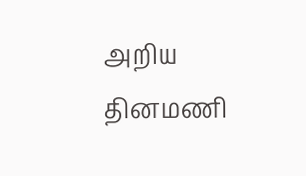அறிய தினமணி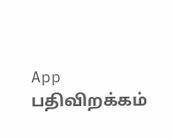App பதிவிறக்கம்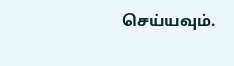செய்யவும்.